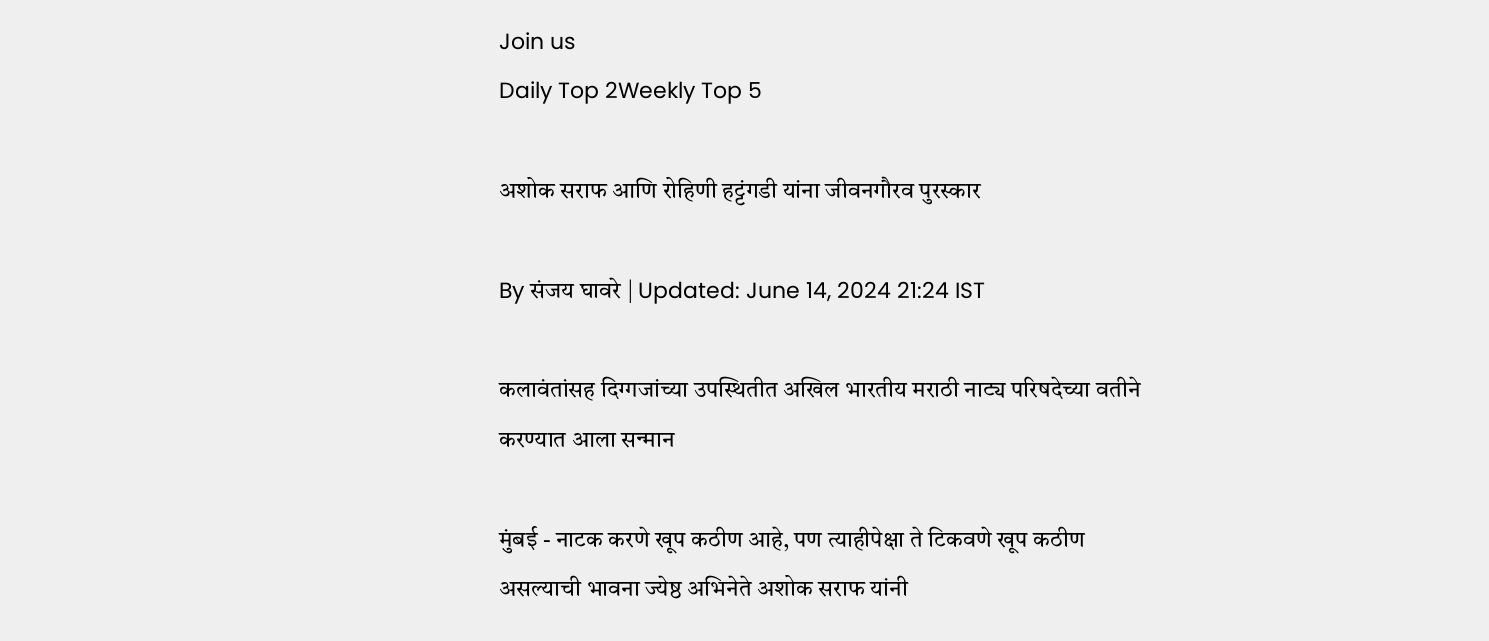Join us
Daily Top 2Weekly Top 5

अशोक सराफ आणि रोहिणी हट्टंगडी यांना जीवनगौरव पुरस्कार

By संजय घावरे | Updated: June 14, 2024 21:24 IST

कलावंतांसह दिग्गजांच्या उपस्थितीत अखिल भारतीय मराठी नाट्य परिषदेच्या वतीने करण्यात आला सन्मान

मुंबई - नाटक करणे खूप कठीण आहे, पण त्याहीपेक्षा ते टिकवणे खूप कठीण असल्याची भावना ज्येष्ठ अभिनेते अशोक सराफ यांनी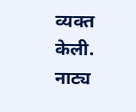व्यक्त केली. नाट्य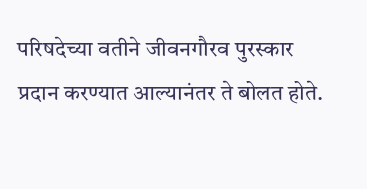परिषदेच्या वतीने जीवनगौरव पुरस्कार प्रदान करण्यात आल्यानंतर ते बोलत होते.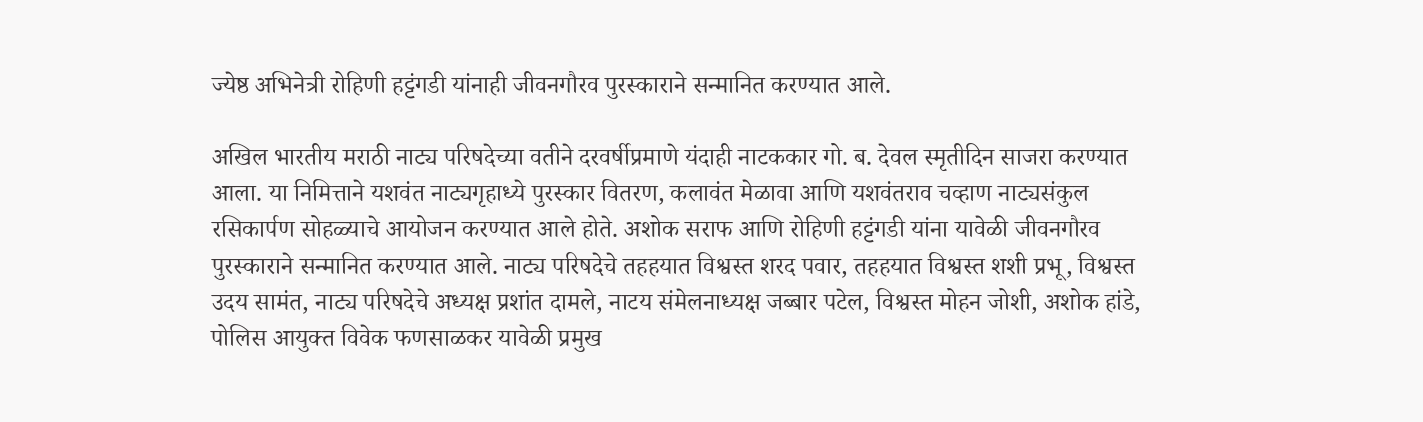ज्येष्ठ अभिनेत्री रोहिणी हट्टंगडी यांनाही जीवनगौरव पुरस्काराने सन्मानित करण्यात आले.

अखिल भारतीय मराठी नाट्य परिषदेच्या वतीने दरवर्षीप्रमाणे यंदाही नाटककार गो. ब. देवल स्मृतीदिन साजरा करण्यात आला. या निमित्ताने यशवंत नाट्यगृहाध्ये पुरस्कार वितरण, कलावंत मेळावा आणि यशवंतराव चव्हाण नाट्यसंकुल रसिकार्पण सोहळ्याचे आयोजन करण्यात आले होते. अशोक सराफ आणि रोहिणी हट्टंगडी यांना यावेळी जीवनगौरव पुरस्काराने सन्मानित करण्यात आले. नाट्य परिषदेचे तहहयात विश्वस्त शरद पवार, तहहयात विश्वस्त शशी प्रभू, विश्वस्त उदय सामंत, नाट्य परिषदेचे अध्यक्ष प्रशांत दामले, नाटय संमेलनाध्यक्ष जब्बार पटेल, विश्वस्त मोहन जोशी, अशोक हांडे, पोलिस आयुक्त विवेक फणसाळकर यावेळी प्रमुख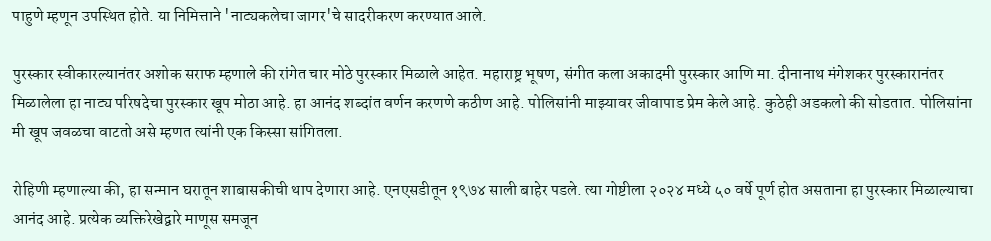पाहुणे म्हणून उपस्थित होते. या निमित्ताने 'नाट्यकलेचा जागर'चे सादरीकरण करण्यात आले.

पुरस्कार स्वीकारल्यानंतर अशोक सराफ म्हणाले की रांगेत चार मोठे पुरस्कार मिळाले आहेत. महाराष्ट्र भूषण, संगीत कला अकादमी पुरस्कार आणि मा. दीनानाथ मंगेशकर पुरस्कारानंतर मिळालेला हा नाट्य परिषदेचा पुरस्कार खूप मोठा आहे. हा आनंद शब्दांत वर्णन करणणे कठीण आहे. पोलिसांनी माझ्यावर जीवापाड प्रेम केले आहे. कुठेही अडकलो की सोडतात. पोलिसांना मी खूप जवळचा वाटतो असे म्हणत त्यांनी एक किस्सा सांगितला.

रोहिणी म्हणाल्या की, हा सन्मान घरातून शाबासकीची थाप देणारा आहे. एनएसडीतून १९७४ साली बाहेर पडले. त्या गोष्टीला २०२४ मध्ये ५० वर्षे पूर्ण होत असताना हा पुरस्कार मिळाल्याचा आनंद आहे. प्रत्येक व्यक्तिरेखेद्वारे माणूस समजून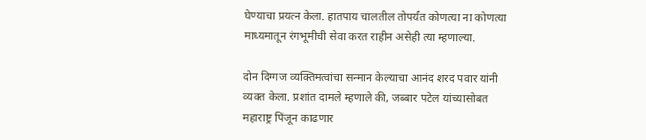घेण्याचा प्रयत्न केला. हातपाय चालतील तोपर्यंत कोणत्या ना कोणत्या माध्यमातून रंगभूमीची सेवा करत राहीन असेही त्या म्हणाल्या.

दोन दिग्गज व्यक्तिमत्वांचा सन्मान केल्याचा आनंद शरद पवार यांनी व्यक्त केला. प्रशांत दामले म्हणाले की, जब्बार पटेल यांच्यासोबत महाराष्ट्र पिंजून काढणार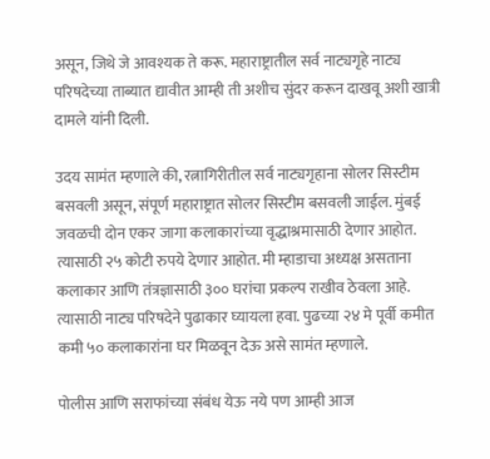असून, जिथे जे आवश्यक ते करू. महाराष्ट्रातील सर्व नाट्यगृहे नाट्य परिषदेच्या ताब्यात द्यावीत आम्ही ती अशीच सुंदर करून दाखवू अशी खात्री दामले यांनी दिली.

उदय सामंत म्हणाले की, रत्नागिरीतील सर्व नाट्यगृहाना सोलर सिस्टीम बसवली असून, संपूर्ण महाराष्ट्रात सोलर सिस्टीम बसवली जाईल. मुंबई जवळची दोन एकर जागा कलाकारांच्या वृद्धाश्रमासाठी देणार आहोत. त्यासाठी २५ कोटी रुपये देणार आहोत. मी म्हाडाचा अध्यक्ष असताना कलाकार आणि तंत्रज्ञासाठी ३०० घरांचा प्रकल्प राखीव ठेवला आहे. त्यासाठी नाट्य परिषदेने पुढाकार घ्यायला हवा. पुढच्या २४ मे पूर्वी कमीत कमी ५० कलाकारांना घर मिळवून देऊ असे सामंत म्हणाले.

पोलीस आणि सराफांच्या संबंध येऊ नये पण आम्ही आज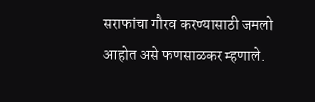सराफांचा गौरव करण्यासाठी जमलो आहोत असे फणसाळकर म्हणाले.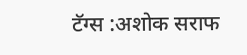टॅग्स :अशोक सराफ